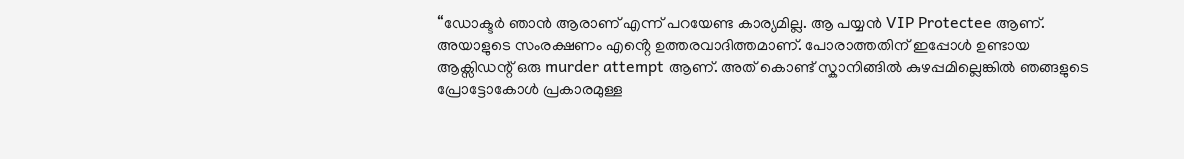“ഡോക്ടർ ഞാൻ ആരാണ് എന്ന് പറയേണ്ട കാര്യമില്ല. ആ പയ്യൻ VIP Protectee ആണ്. അയാളുടെ സംരക്ഷണം എൻ്റെ ഉത്തരവാദിത്തമാണ്. പോരാത്തതിന് ഇപ്പോൾ ഉണ്ടായ ആക്സിഡന്റ് ഒരു murder attempt ആണ്. അത് കൊണ്ട് സ്കാനിങ്ങിൽ കുഴപ്പമില്ലെങ്കിൽ ഞങ്ങളുടെ പ്രോട്ടോകോൾ പ്രകാരമുള്ള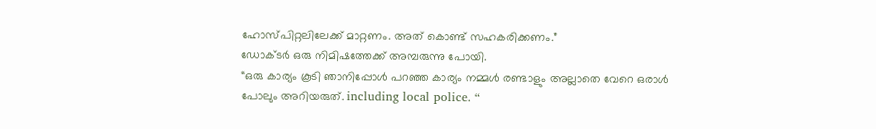ഹോസ്പിറ്റലിലേക്ക് മാറ്റണം. അത് കൊണ്ട് സഹകരിക്കണം.”
ഡോക്ടർ ഒരു നിമിഷത്തേക്ക് അമ്പരുന്നു പോയി.
“ഒരു കാര്യം കൂടി ഞാനിപ്പോൾ പറഞ്ഞ കാര്യം നമ്മൾ രണ്ടാളും അല്ലാതെ വേറെ ഒരാൾ പോലും അറിയരുത്. including local police. “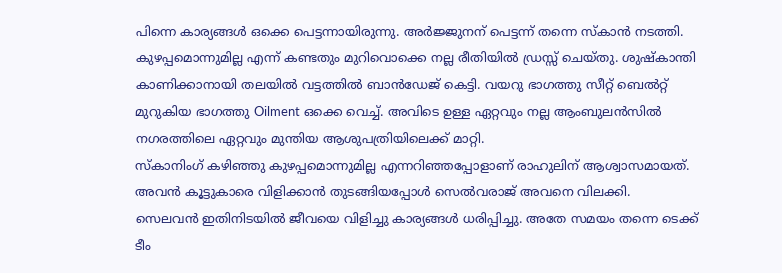പിന്നെ കാര്യങ്ങൾ ഒക്കെ പെട്ടന്നായിരുന്നു. അർജ്ജുനന് പെട്ടന്ന് തന്നെ സ്കാൻ നടത്തി. കുഴപ്പമൊന്നുമില്ല എന്ന് കണ്ടതും മുറിവൊക്കെ നല്ല രീതിയിൽ ഡ്രസ്സ് ചെയ്തു. ശുഷ്കാന്തി കാണിക്കാനായി തലയിൽ വട്ടത്തിൽ ബാൻഡേജ് കെട്ടി. വയറു ഭാഗത്തു സീറ്റ് ബെൽറ്റ് മുറുകിയ ഭാഗത്തു Oilment ഒക്കെ വെച്ച്. അവിടെ ഉള്ള ഏറ്റവും നല്ല ആംബുലൻസിൽ നഗരത്തിലെ ഏറ്റവും മുന്തിയ ആശുപത്രിയിലെക്ക് മാറ്റി.
സ്കാനിംഗ് കഴിഞ്ഞു കുഴപ്പമൊന്നുമില്ല എന്നറിഞ്ഞപ്പോളാണ് രാഹുലിന് ആശ്വാസമായത്. അവൻ കൂട്ടുകാരെ വിളിക്കാൻ തുടങ്ങിയപ്പോൾ സെൽവരാജ് അവനെ വിലക്കി.
സെലവൻ ഇതിനിടയിൽ ജീവയെ വിളിച്ചു കാര്യങ്ങൾ ധരിപ്പിച്ചു. അതേ സമയം തന്നെ ടെക്ക് ടീം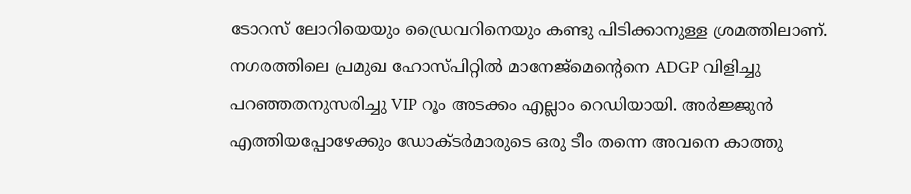ടോറസ് ലോറിയെയും ഡ്രൈവറിനെയും കണ്ടു പിടിക്കാനുള്ള ശ്രമത്തിലാണ്. നഗരത്തിലെ പ്രമുഖ ഹോസ്പിറ്റിൽ മാനേജ്മെൻ്റെനെ ADGP വിളിച്ചു പറഞ്ഞതനുസരിച്ചു VIP റൂം അടക്കം എല്ലാം റെഡിയായി. അർജ്ജുൻ എത്തിയപ്പോഴേക്കും ഡോക്ടർമാരുടെ ഒരു ടീം തന്നെ അവനെ കാത്തു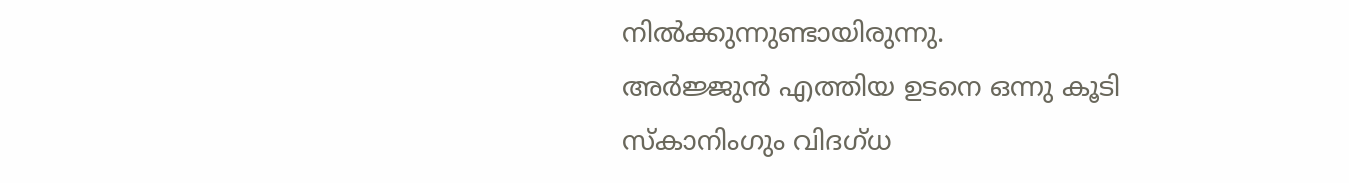നിൽക്കുന്നുണ്ടായിരുന്നു.
അർജ്ജുൻ എത്തിയ ഉടനെ ഒന്നു കൂടി സ്കാനിംഗും വിദഗ്ധ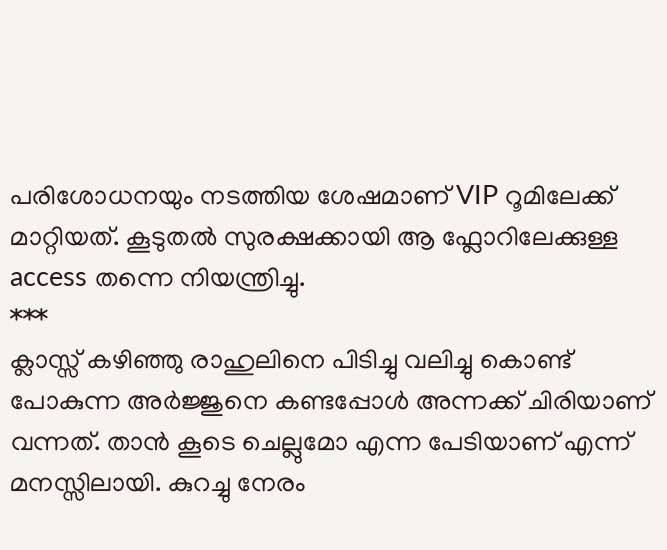പരിശോധനയും നടത്തിയ ശേഷമാണ് VIP റൂമിലേക്ക് മാറ്റിയത്. കൂടുതൽ സുരക്ഷക്കായി ആ ഫ്ലോറിലേക്കുള്ള access തന്നെ നിയന്ത്രിച്ചു.
***
ക്ലാസ്സ് കഴിഞ്ഞു രാഹുലിനെ പിടിച്ചു വലിച്ചു കൊണ്ട് പോകുന്ന അർജ്ജുനെ കണ്ടപ്പോൾ അന്നക്ക് ചിരിയാണ് വന്നത്. താൻ കൂടെ ചെല്ലുമോ എന്ന പേടിയാണ് എന്ന് മനസ്സിലായി. കുറച്ചു നേരം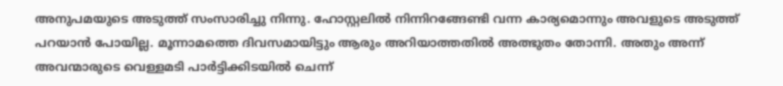അനുപമയുടെ അടുത്ത് സംസാരിച്ചു നിന്നു. ഹോസ്റ്റലിൽ നിന്നിറങ്ങേണ്ടി വന്ന കാര്യമൊന്നും അവളുടെ അടുത്ത് പറയാൻ പോയില്ല. മൂന്നാമത്തെ ദിവസമായിട്ടും ആരും അറിയാത്തതിൽ അത്ഭുതം തോന്നി. അതും അന്ന് അവന്മാരുടെ വെള്ളമടി പാർട്ടിക്കിടയിൽ ചെന്ന്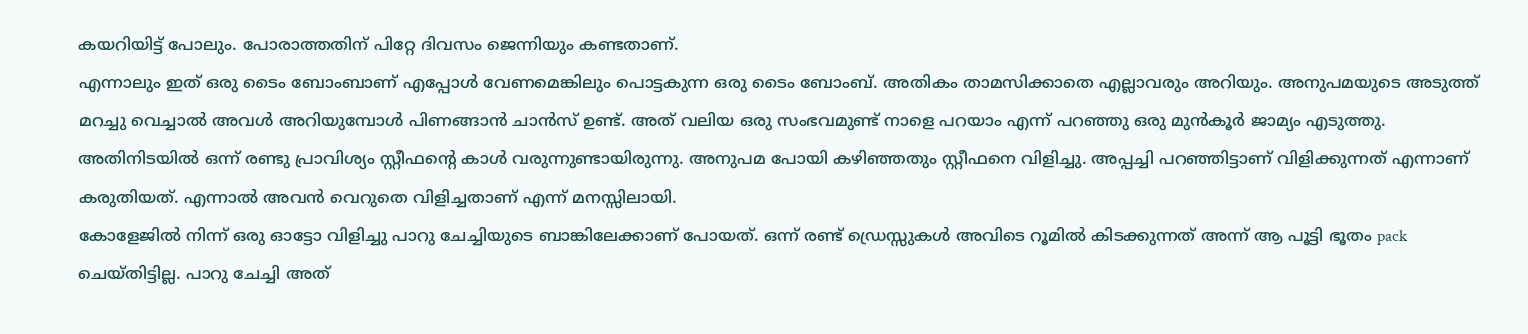കയറിയിട്ട് പോലും. പോരാത്തതിന് പിറ്റേ ദിവസം ജെന്നിയും കണ്ടതാണ്.
എന്നാലും ഇത് ഒരു ടൈം ബോംബാണ് എപ്പോൾ വേണമെങ്കിലും പൊട്ടകുന്ന ഒരു ടൈം ബോംബ്. അതികം താമസിക്കാതെ എല്ലാവരും അറിയും. അനുപമയുടെ അടുത്ത് മറച്ചു വെച്ചാൽ അവൾ അറിയുമ്പോൾ പിണങ്ങാൻ ചാൻസ് ഉണ്ട്. അത് വലിയ ഒരു സംഭവമുണ്ട് നാളെ പറയാം എന്ന് പറഞ്ഞു ഒരു മുൻകൂർ ജാമ്യം എടുത്തു.
അതിനിടയിൽ ഒന്ന് രണ്ടു പ്രാവിശ്യം സ്റ്റീഫൻ്റെ കാൾ വരുന്നുണ്ടായിരുന്നു. അനുപമ പോയി കഴിഞ്ഞതും സ്റ്റീഫനെ വിളിച്ചു. അപ്പച്ചി പറഞ്ഞിട്ടാണ് വിളിക്കുന്നത് എന്നാണ് കരുതിയത്. എന്നാൽ അവൻ വെറുതെ വിളിച്ചതാണ് എന്ന് മനസ്സിലായി.
കോളേജിൽ നിന്ന് ഒരു ഓട്ടോ വിളിച്ചു പാറു ചേച്ചിയുടെ ബാങ്കിലേക്കാണ് പോയത്. ഒന്ന് രണ്ട് ഡ്രെസ്സുകൾ അവിടെ റൂമിൽ കിടക്കുന്നത് അന്ന് ആ പൂട്ടി ഭൂതം pack ചെയ്തിട്ടില്ല. പാറു ചേച്ചി അത്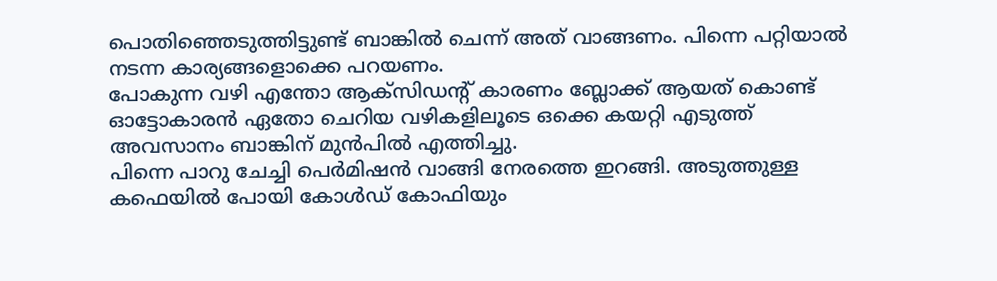പൊതിഞ്ഞെടുത്തിട്ടുണ്ട് ബാങ്കിൽ ചെന്ന് അത് വാങ്ങണം. പിന്നെ പറ്റിയാൽ നടന്ന കാര്യങ്ങളൊക്കെ പറയണം.
പോകുന്ന വഴി എന്തോ ആക്സിഡന്റ് കാരണം ബ്ലോക്ക് ആയത് കൊണ്ട് ഓട്ടോകാരൻ ഏതോ ചെറിയ വഴികളിലൂടെ ഒക്കെ കയറ്റി എടുത്ത് അവസാനം ബാങ്കിന് മുൻപിൽ എത്തിച്ചു.
പിന്നെ പാറു ചേച്ചി പെർമിഷൻ വാങ്ങി നേരത്തെ ഇറങ്ങി. അടുത്തുള്ള കഫെയിൽ പോയി കോൾഡ് കോഫിയും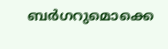ബർഗറുമൊക്കെ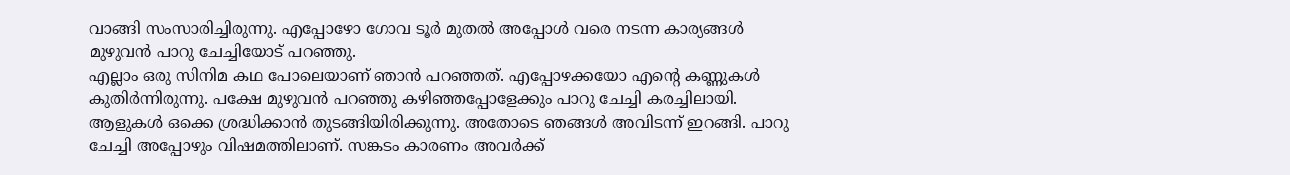വാങ്ങി സംസാരിച്ചിരുന്നു. എപ്പോഴോ ഗോവ ടൂർ മുതൽ അപ്പോൾ വരെ നടന്ന കാര്യങ്ങൾ മുഴുവൻ പാറു ചേച്ചിയോട് പറഞ്ഞു.
എല്ലാം ഒരു സിനിമ കഥ പോലെയാണ് ഞാൻ പറഞ്ഞത്. എപ്പോഴക്കയോ എൻ്റെ കണ്ണുകൾ കുതിർന്നിരുന്നു. പക്ഷേ മുഴുവൻ പറഞ്ഞു കഴിഞ്ഞപ്പോളേക്കും പാറു ചേച്ചി കരച്ചിലായി. ആളുകൾ ഒക്കെ ശ്രദ്ധിക്കാൻ തുടങ്ങിയിരിക്കുന്നു. അതോടെ ഞങ്ങൾ അവിടന്ന് ഇറങ്ങി. പാറു ചേച്ചി അപ്പോഴും വിഷമത്തിലാണ്. സങ്കടം കാരണം അവർക്ക്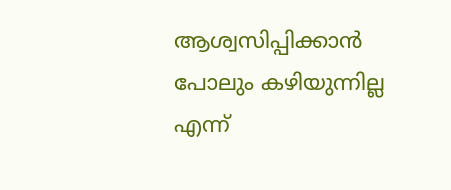ആശ്വസിപ്പിക്കാൻ പോലും കഴിയുന്നില്ല എന്ന്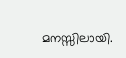മനസ്സിലായി.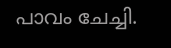പാവം ചേച്ചി.